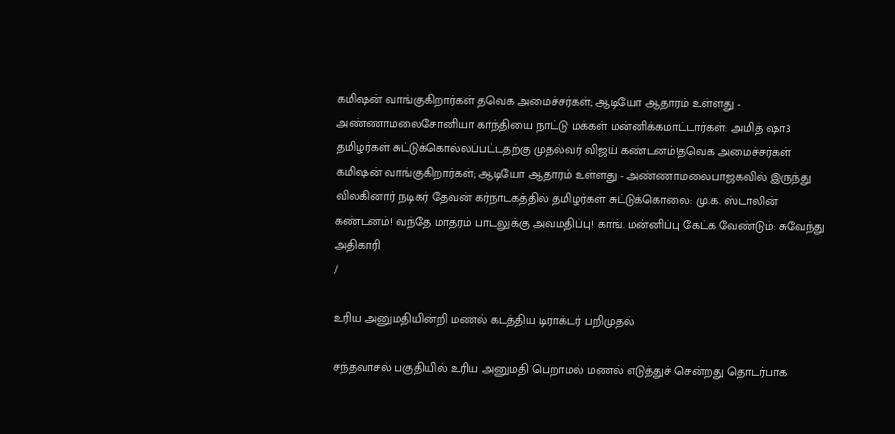கமிஷன் வாங்குகிறார்கள் தவெக அமைச்சர்கள்; ஆடியோ ஆதாரம் உள்ளது - அண்ணாமலைசோனியா காந்தியை நாட்டு மக்கள் மன்னிக்கமாட்டார்கள்: அமித் ஷா3 தமிழர்கள் சுட்டுக்கொல்லப்பட்டதற்கு முதல்வர் விஜய் கண்டனம்!தவெக அமைச்சர்கள் கமிஷன் வாங்குகிறார்கள்; ஆடியோ ஆதாரம் உள்ளது - அண்ணாமலைபாஜகவில் இருந்து விலகினார் நடிகர் தேவன் கர்நாடகத்தில் தமிழர்கள் சுட்டுக்கொலை: மு.க. ஸ்டாலின் கண்டனம்! வந்தே மாதரம் பாடலுக்கு அவமதிப்பு! காங். மன்னிப்பு கேட்க வேண்டும்: சுவேந்து அதிகாரி
/

உரிய அனுமதியின்றி மணல் கடத்திய டிராக்டர் பறிமுதல்

சந்தவாசல் பகுதியில் உரிய அனுமதி பெறாமல் மணல் எடுத்துச் சென்றது தொடர்பாக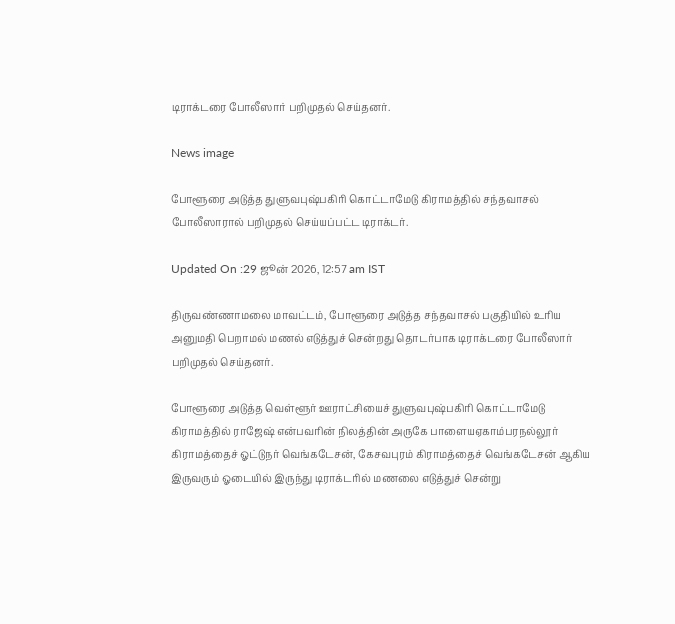டிராக்டரை போலீஸார் பறிமுதல் செய்தனர்.

News image

போளூரை அடுத்த துளுவபுஷ்பகிரி கொட்டாமேடு கிராமத்தில் சந்தவாசல் போலீஸாரால் பறிமுதல் செய்யப்பட்ட டிராக்டர்.

Updated On :29 ஜூன் 2026, 12:57 am IST

திருவண்ணாமலை மாவட்டம், போளூரை அடுத்த சந்தவாசல் பகுதியில் உரிய அனுமதி பெறாமல் மணல் எடுத்துச் சென்றது தொடர்பாக டிராக்டரை போலீஸார் பறிமுதல் செய்தனர்.

போளூரை அடுத்த வெள்ளூர் ஊராட்சியைச் துளுவபுஷ்பகிரி கொட்டாமேடு கிராமத்தில் ராஜேஷ் என்பவரின் நிலத்தின் அருகே பாளையஏகாம்பரநல்லூர் கிராமத்தைச் ஓட்டுநர் வெங்கடேசன், கேசவபுரம் கிராமத்தைச் வெங்கடேசன் ஆகிய இருவரும் ஓடையில் இருந்து டிராக்டரில் மணலை எடுத்துச் சென்று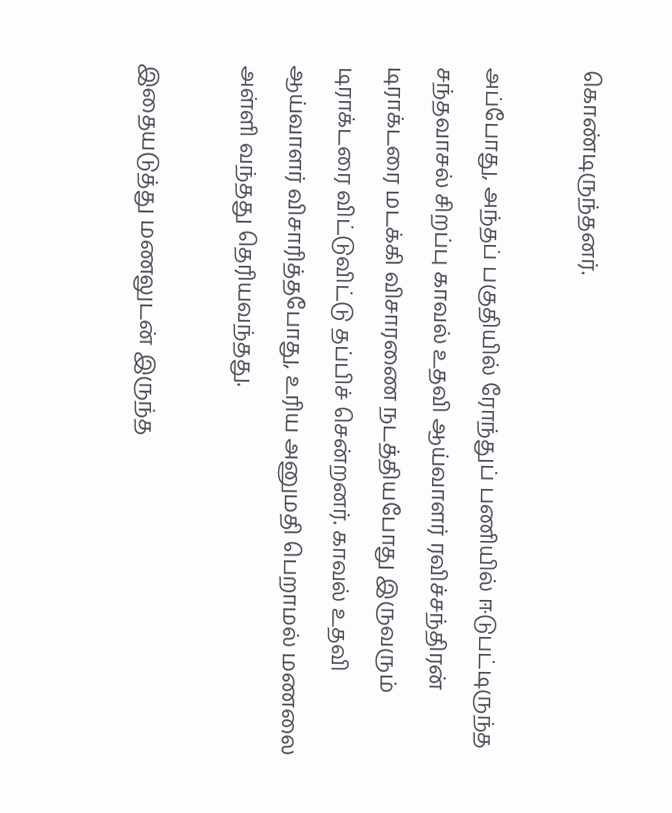கொண்டிருந்தனர்.

அப்போது, அந்தப் பகுதியில் ரோந்துப் பணியில் ஈடுபட்டிருந்த சந்தவாசல் சிறப்பு காவல் உதவி ஆய்வாளர் ரவிச்சந்திரன் டிராக்டரை மடக்கி விசாரணை நடத்தியபோது இருவரும் டிராக்டரை விட்டுவிட்டு தப்பிச் சென்றனர். காவல் உதவி ஆய்வாளர் விசாரித்தபோது, உரிய அனுமதி பெறாமல் மணலை அள்ளி வந்தது தெரியவந்தது.

இதையடுத்து மணலுடன் இருந்த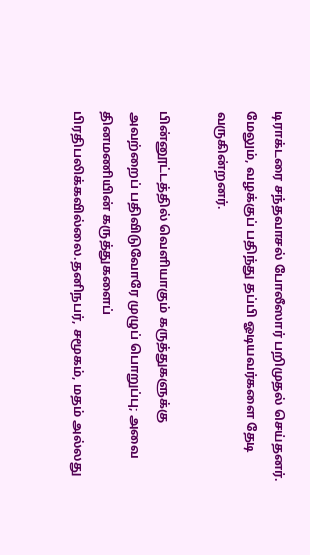டிராக்டரை சந்தவாசல் போலீஸார் பறிமுதல் செய்தனர். மேலும், வழக்குப் பதிந்து தப்பி ஓடியவர்களை தேடி வருகின்றனர்.

பின்னூட்டத்தில் வெளியாகும் கருத்துகளுக்கு அவற்றைப் பதிவிடுவோரே முழுப் பொறுப்பு; அவை தினமணியின் கருத்துகளைப் பிரதிபலிக்கவில்லை.தனிநபர், சமூகம், மதம் அல்லது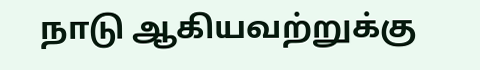நாடு ஆகியவற்றுக்கு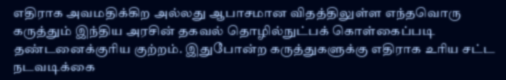எதிராக அவமதிக்கிற அல்லது ஆபாசமான விதத்திலுள்ள எந்தவொரு கருத்தும் இந்திய அரசின் தகவல் தொழில்நுட்பக் கொள்கைப்படி தண்டனைக்குரிய குற்றம். இதுபோன்ற கருத்துகளுக்கு எதிராக உரிய சட்ட நடவடிக்கை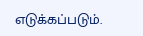எடுக்கப்படும்.